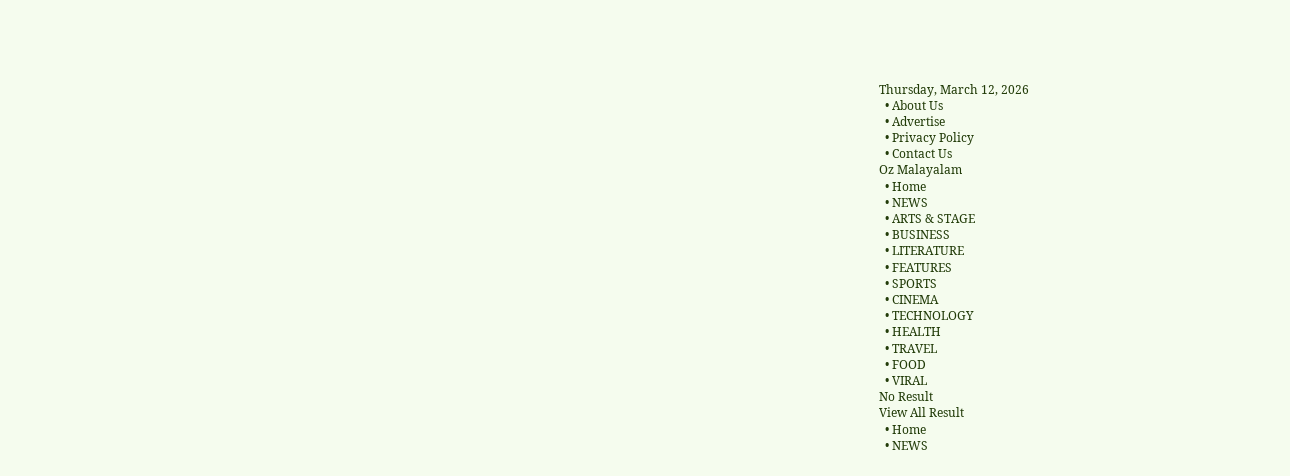Thursday, March 12, 2026
  • About Us
  • Advertise
  • Privacy Policy
  • Contact Us
Oz Malayalam
  • Home
  • NEWS
  • ARTS & STAGE
  • BUSINESS
  • LITERATURE
  • FEATURES
  • SPORTS
  • CINEMA
  • TECHNOLOGY
  • HEALTH
  • TRAVEL
  • FOOD
  • VIRAL
No Result
View All Result
  • Home
  • NEWS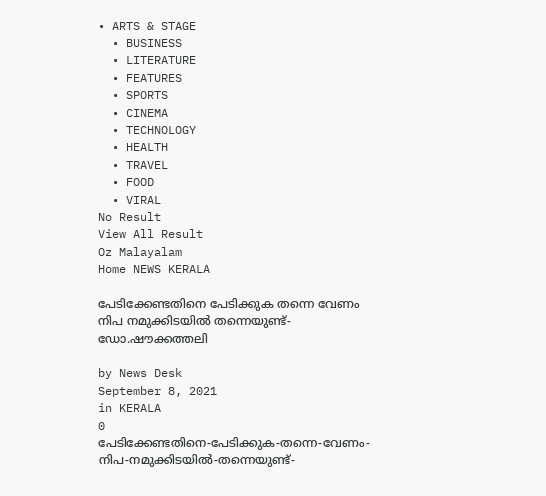• ARTS & STAGE
  • BUSINESS
  • LITERATURE
  • FEATURES
  • SPORTS
  • CINEMA
  • TECHNOLOGY
  • HEALTH
  • TRAVEL
  • FOOD
  • VIRAL
No Result
View All Result
Oz Malayalam
Home NEWS KERALA

പേടിക്കേണ്ടതിനെ പേടിക്കുക തന്നെ വേണം നിപ നമുക്കിടയില്‍ തന്നെയുണ്ട്-ഡോ.ഷൗക്കത്തലി

by News Desk
September 8, 2021
in KERALA
0
പേടിക്കേണ്ടതിനെ-പേടിക്കുക-തന്നെ-വേണം-നിപ-നമുക്കിടയില്‍-തന്നെയുണ്ട്-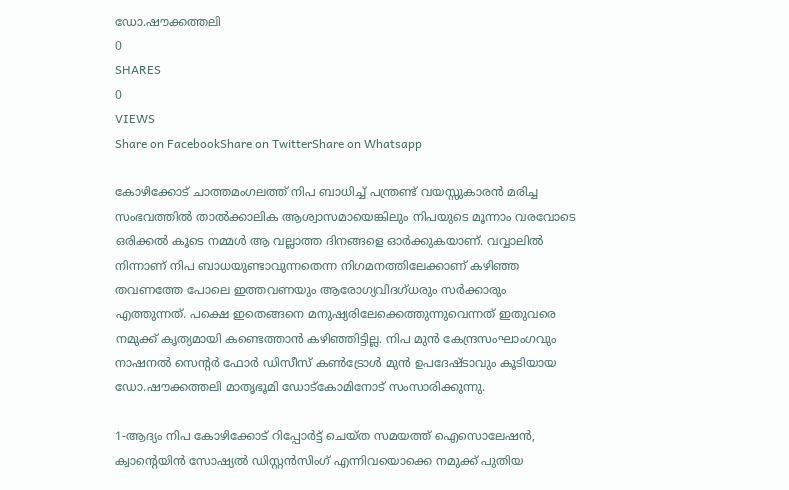ഡോ.ഷൗക്കത്തലി
0
SHARES
0
VIEWS
Share on FacebookShare on TwitterShare on Whatsapp

കോഴിക്കോട് ചാത്തമംഗലത്ത് നിപ ബാധിച്ച് പന്ത്രണ്ട് വയസ്സുകാരൻ മരിച്ച സംഭവത്തിൽ താൽക്കാലിക ആശ്വാസമായെങ്കിലും നിപയുടെ മൂന്നാം വരവോടെ ഒരിക്കൽ കൂടെ നമ്മൾ ആ വല്ലാത്ത ദിനങ്ങളെ ഓർക്കുകയാണ്. വവ്വാലിൽ നിന്നാണ് നിപ ബാധയുണ്ടാവുന്നതെന്ന നിഗമനത്തിലേക്കാണ് കഴിഞ്ഞ തവണത്തേ പോലെ ഇത്തവണയും ആരോഗ്യവിദഗ്ധരും സർക്കാരും എത്തുന്നത്. പക്ഷെ ഇതെങ്ങനെ മനുഷ്യരിലേക്കെത്തുന്നുവെന്നത് ഇതുവരെ നമുക്ക് കൃത്യമായി കണ്ടെത്താൻ കഴിഞ്ഞിട്ടില്ല. നിപ മുൻ കേന്ദ്രസംഘാംഗവും നാഷനൽ സെന്റർ ഫോർ ഡിസീസ് കൺട്രോൾ മുൻ ഉപദേഷ്ടാവും കൂടിയായ ഡോ.ഷൗക്കത്തലി മാതൃഭൂമി ഡോട്കോമിനോട് സംസാരിക്കുന്നു.

1-ആദ്യം നിപ കോഴിക്കോട് റിപ്പോർട്ട് ചെയ്ത സമയത്ത് ഐസൊലേഷൻ, ക്വാന്റെയിൻ സോഷ്യൽ ഡിസ്റ്റൻസിംഗ് എന്നിവയൊക്കെ നമുക്ക് പുതിയ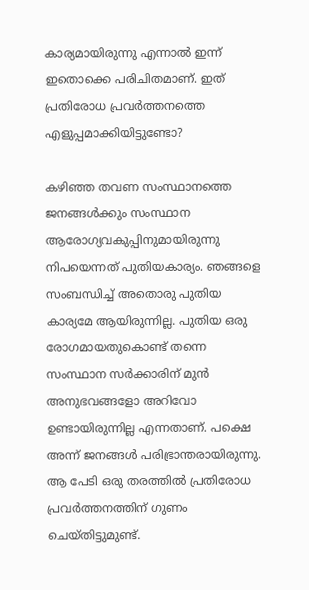കാര്യമായിരുന്നു എന്നാൽ ഇന്ന് ഇതൊക്കെ പരിചിതമാണ്. ഇത് പ്രതിരോധ പ്രവർത്തനത്തെ എളുപ്പമാക്കിയിട്ടുണ്ടോ?

കഴിഞ്ഞ തവണ സംസ്ഥാനത്തെ ജനങ്ങൾക്കും സംസ്ഥാന ആരോഗ്യവകുപ്പിനുമായിരുന്നു നിപയെന്നത് പുതിയകാര്യം. ഞങ്ങളെ സംബന്ധിച്ച് അതൊരു പുതിയ കാര്യമേ ആയിരുന്നില്ല. പുതിയ ഒരു രോഗമായതുകൊണ്ട് തന്നെ സംസ്ഥാന സർക്കാരിന് മുൻ അനുഭവങ്ങളോ അറിവോ ഉണ്ടായിരുന്നില്ല എന്നതാണ്. പക്ഷെ അന്ന് ജനങ്ങൾ പരിഭ്രാന്തരായിരുന്നു. ആ പേടി ഒരു തരത്തിൽ പ്രതിരോധ പ്രവർത്തനത്തിന് ഗുണം ചെയ്തിട്ടുമുണ്ട്.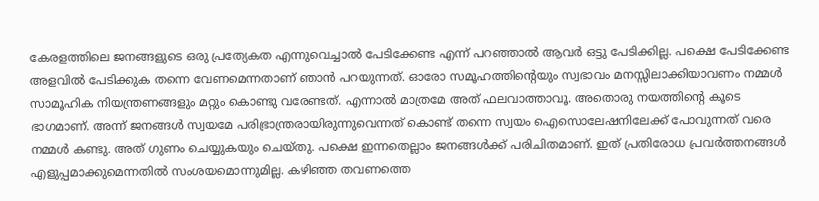കേരളത്തിലെ ജനങ്ങളുടെ ഒരു പ്രത്യേകത എന്നുവെച്ചാൽ പേടിക്കേണ്ട എന്ന് പറഞ്ഞാൽ ആവർ ഒട്ടു പേടിക്കില്ല. പക്ഷെ പേടിക്കേണ്ട അളവിൽ പേടിക്കുക തന്നെ വേണമെന്നതാണ് ഞാൻ പറയുന്നത്. ഓരോ സമൂഹത്തിന്റെയും സ്വഭാവം മനസ്സിലാക്കിയാവണം നമ്മൾ സാമൂഹിക നിയന്ത്രണങ്ങളും മറ്റും കൊണ്ടു വരേണ്ടത്. എന്നാൽ മാത്രമേ അത് ഫലവാത്താവൂ. അതൊരു നയത്തിന്റെ കൂടെ ഭാഗമാണ്. അന്ന് ജനങ്ങൾ സ്വയമേ പരിഭ്രാന്ത്രരായിരുന്നുവെന്നത് കൊണ്ട് തന്നെ സ്വയം ഐസൊലേഷനിലേക്ക് പോവുന്നത് വരെ നമ്മൾ കണ്ടു. അത് ഗുണം ചെയ്യുകയും ചെയ്തു. പക്ഷെ ഇന്നതെല്ലാം ജനങ്ങൾക്ക് പരിചിതമാണ്. ഇത് പ്രതിരോധ പ്രവർത്തനങ്ങൾ എളുപ്പമാക്കുമെന്നതിൽ സംശയമൊന്നുമില്ല. കഴിഞ്ഞ തവണത്തെ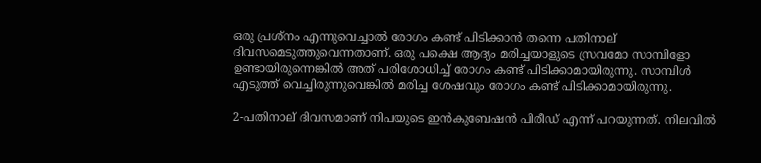ഒരു പ്രശ്നം എന്നുവെച്ചാൽ രോഗം കണ്ട് പിടിക്കാൻ തന്നെ പതിനാല് ദിവസമെടുത്തുവെന്നതാണ്. ഒരു പക്ഷെ ആദ്യം മരിച്ചയാളുടെ സ്രവമോ സാമ്പിളോ ഉണ്ടായിരുന്നെങ്കിൽ അത് പരിശോധിച്ച് രോഗം കണ്ട് പിടിക്കാമായിരുന്നു. സാമ്പിൾ എടുത്ത് വെച്ചിരുന്നുവെങ്കിൽ മരിച്ച ശേഷവും രോഗം കണ്ട് പിടിക്കാമായിരുന്നു.

2-പതിനാല് ദിവസമാണ് നിപയുടെ ഇൻകുബേഷൻ പിരീഡ് എന്ന് പറയുന്നത്. നിലവിൽ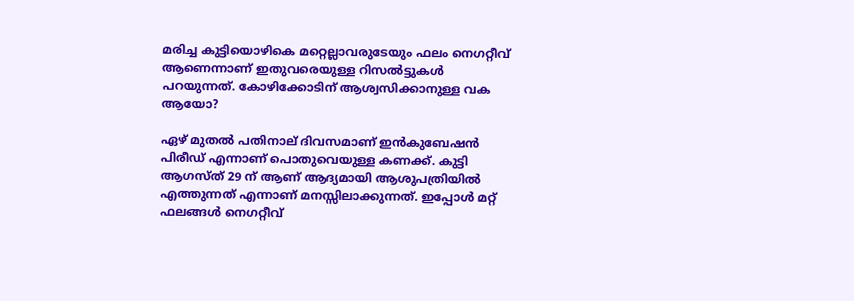മരിച്ച കുട്ടിയൊഴികെ മറ്റെല്ലാവരുടേയും ഫലം നെഗറ്റീവ് ആണെന്നാണ് ഇതുവരെയുള്ള റിസൽട്ടുകൾ പറയുന്നത്. കോഴിക്കോടിന് ആശ്വസിക്കാനുള്ള വക ആയോ?

ഏഴ് മുതൽ പതിനാല് ദിവസമാണ് ഇൻകുബേഷൻ പിരീഡ് എന്നാണ് പൊതുവെയുള്ള കണക്ക്. കുട്ടി ആഗസ്ത് 29 ന് ആണ് ആദ്യമായി ആശുപത്രിയിൽ എത്തുന്നത് എന്നാണ് മനസ്സിലാക്കുന്നത്. ഇപ്പോൾ മറ്റ് ഫലങ്ങൾ നെഗറ്റീവ്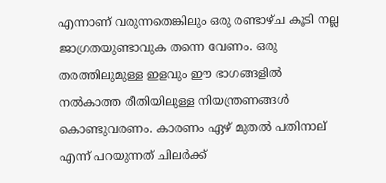എന്നാണ് വരുന്നതെങ്കിലും ഒരു രണ്ടാഴ്ച കൂടി നല്ല ജാഗ്രതയുണ്ടാവുക തന്നെ വേണം. ഒരു തരത്തിലുമുള്ള ഇളവും ഈ ഭാഗങ്ങളിൽ നൽകാത്ത രീതിയിലുള്ള നിയന്ത്രണങ്ങൾ കൊണ്ടുവരണം. കാരണം ഏഴ് മുതൽ പതിനാല് എന്ന് പറയുന്നത് ചിലർക്ക്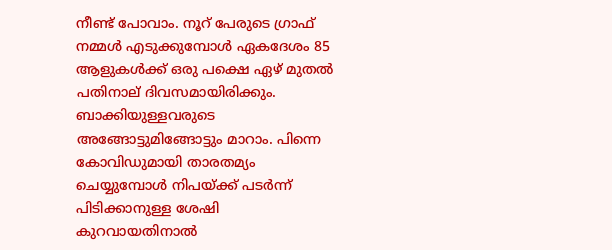നീണ്ട് പോവാം. നൂറ് പേരുടെ ഗ്രാഫ് നമ്മൾ എടുക്കുമ്പോൾ ഏകദേശം 85 ആളുകൾക്ക് ഒരു പക്ഷെ ഏഴ് മുതൽ പതിനാല് ദിവസമായിരിക്കും. ബാക്കിയുള്ളവരുടെ അങ്ങോട്ടുമിങ്ങോട്ടും മാറാം. പിന്നെ കോവിഡുമായി താരതമ്യം ചെയ്യുമ്പോൾ നിപയ്ക്ക് പടർന്ന് പിടിക്കാനുള്ള ശേഷി കുറവായതിനാൽ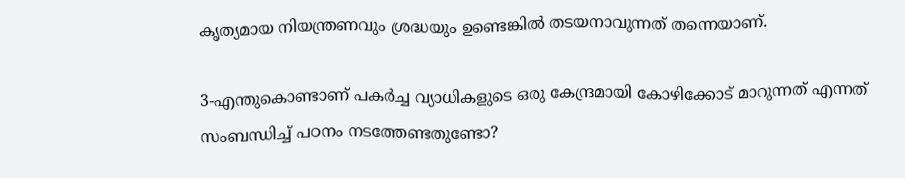കൃത്യമായ നിയന്ത്രണവും ശ്രദ്ധയും ഉണ്ടെങ്കിൽ തടയനാവുന്നത് തന്നെയാണ്.

3-എന്തുകൊണ്ടാണ് പകർച്ച വ്യാധികളുടെ ഒരു കേന്ദ്രമായി കോഴിക്കോട് മാറുന്നത് എന്നത് സംബന്ധിച്ച് പഠനം നടത്തേണ്ടതുണ്ടോ?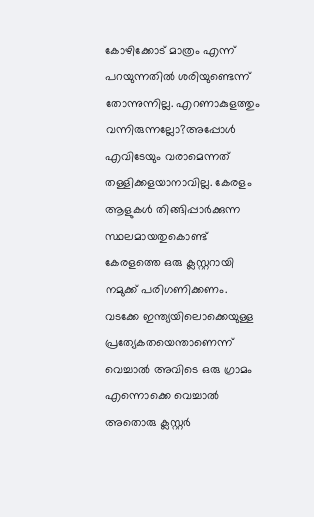കോഴിക്കോട് മാത്രം എന്ന് പറയുന്നതിൽ ശരിയുണ്ടെന്ന് തോന്നുന്നില്ല. എറണാകുളത്തും വന്നിരുന്നല്ലോ?അപ്പോൾ എവിടേയും വരാമെന്നത് തള്ളിക്കളയാനാവില്ല. കേരളം ആളുകൾ തിങ്ങിപ്പാർക്കുന്ന സ്ഥലമായതുകൊണ്ട് കേരളത്തെ ഒരു ക്ലസ്റ്ററായി നമുക്ക് പരിഗണിക്കണം. വടക്കേ ഇന്ത്യയിലൊക്കെയുള്ള പ്രത്യേകതയെന്താണെന്ന് വെച്ചാൽ അവിടെ ഒരു ഗ്രാമം എന്നൊക്കെ വെച്ചാൽ അതൊരു ക്ലസ്റ്റർ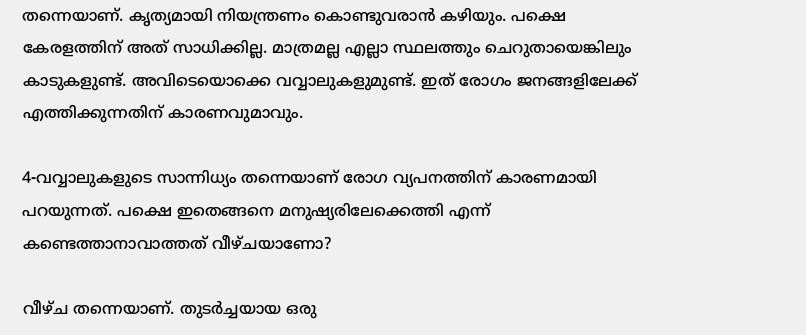തന്നെയാണ്. കൃത്യമായി നിയന്ത്രണം കൊണ്ടുവരാൻ കഴിയും. പക്ഷെ കേരളത്തിന് അത് സാധിക്കില്ല. മാത്രമല്ല എല്ലാ സ്ഥലത്തും ചെറുതായെങ്കിലും കാടുകളുണ്ട്. അവിടെയൊക്കെ വവ്വാലുകളുമുണ്ട്. ഇത് രോഗം ജനങ്ങളിലേക്ക് എത്തിക്കുന്നതിന് കാരണവുമാവും.

4-വവ്വാലുകളുടെ സാന്നിധ്യം തന്നെയാണ് രോഗ വ്യപനത്തിന് കാരണമായി പറയുന്നത്. പക്ഷെ ഇതെങ്ങനെ മനുഷ്യരിലേക്കെത്തി എന്ന് കണ്ടെത്താനാവാത്തത് വീഴ്ചയാണോ?

വീഴ്ച തന്നെയാണ്. തുടർച്ചയായ ഒരു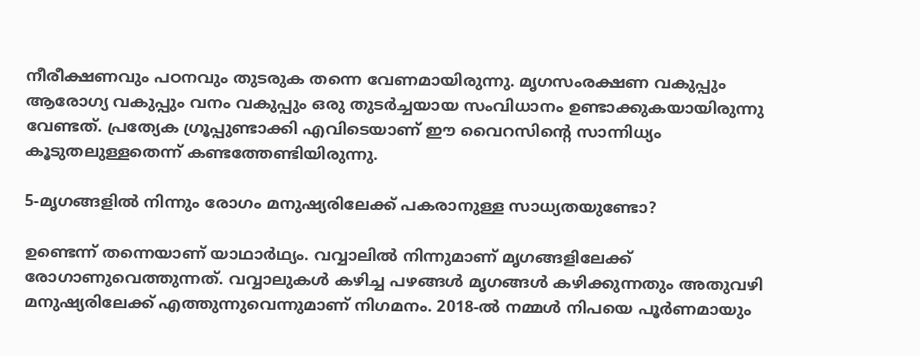നീരീക്ഷണവും പഠനവും തുടരുക തന്നെ വേണമായിരുന്നു. മൃഗസംരക്ഷണ വകുപ്പും ആരോഗ്യ വകുപ്പും വനം വകുപ്പും ഒരു തുടർച്ചയായ സംവിധാനം ഉണ്ടാക്കുകയായിരുന്നു വേണ്ടത്. പ്രത്യേക ഗ്രൂപ്പുണ്ടാക്കി എവിടെയാണ് ഈ വൈറസിന്റെ സാന്നിധ്യം കൂടുതലുള്ളതെന്ന് കണ്ടത്തേണ്ടിയിരുന്നു.

5-മൃഗങ്ങളിൽ നിന്നും രോഗം മനുഷ്യരിലേക്ക് പകരാനുള്ള സാധ്യതയുണ്ടോ?

ഉണ്ടെന്ന് തന്നെയാണ് യാഥാർഥ്യം. വവ്വാലിൽ നിന്നുമാണ് മൃഗങ്ങളിലേക്ക് രോഗാണുവെത്തുന്നത്. വവ്വാലുകൾ കഴിച്ച പഴങ്ങൾ മൃഗങ്ങൾ കഴിക്കുന്നതും അതുവഴി മനുഷ്യരിലേക്ക് എത്തുന്നുവെന്നുമാണ് നിഗമനം. 2018-ൽ നമ്മൾ നിപയെ പൂർണമായും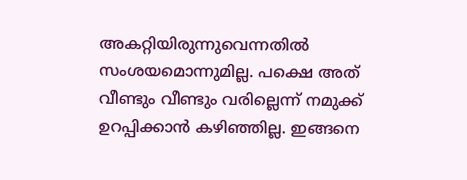അകറ്റിയിരുന്നുവെന്നതിൽ സംശയമൊന്നുമില്ല. പക്ഷെ അത് വീണ്ടും വീണ്ടും വരില്ലെന്ന് നമുക്ക് ഉറപ്പിക്കാൻ കഴിഞ്ഞില്ല. ഇങ്ങനെ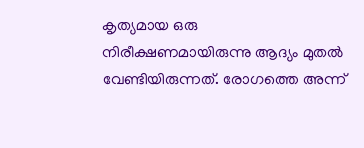കൃത്യമായ ഒരു നിരീക്ഷണമായിരുന്നു ആദ്യം മുതൽ വേണ്ടിയിരുന്നത്. രോഗത്തെ അന്ന്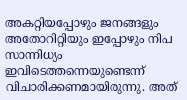അകറ്റിയപ്പോഴും ജനങ്ങളും അതോറിറ്റിയും ഇപ്പോഴും നിപ സാന്നിധ്യം ഇവിടെത്തന്നെയുണ്ടെന്ന് വിചാരിക്കണമായിരുന്നു. അത്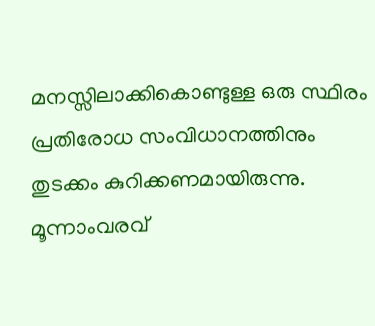മനസ്സിലാക്കികൊണ്ടുള്ള ഒരു സ്ഥിരം പ്രതിരോധ സംവിധാനത്തിനും തുടക്കം കുറിക്കണമായിരുന്നു. മൂന്നാംവരവ്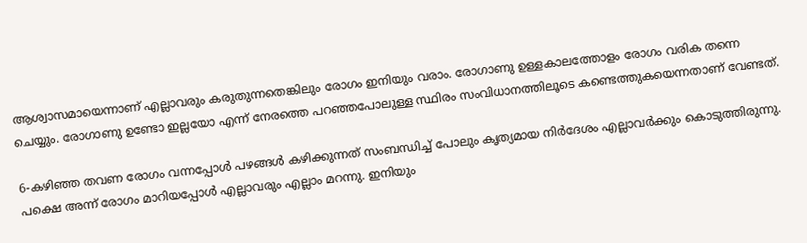ആശ്വാസമായെന്നാണ് എല്ലാവരും കരുതുന്നതെങ്കിലും രോഗം ഇനിയും വരാം. രോഗാണു ഉള്ളകാലത്തോളം രോഗം വരിക തന്നെ ചെയ്യും. രോഗാണു ഉണ്ടോ ഇല്ലയോ എന്ന് നേരത്തെ പറഞ്ഞപോലുള്ള സ്ഥിരം സംവിധാനത്തിലൂടെ കണ്ടെത്തുകയെന്നതാണ് വേണ്ടത്.

6-കഴിഞ്ഞ തവണ രോഗം വന്നപ്പോൾ പഴങ്ങൾ കഴിക്കുന്നത് സംബന്ധിച്ച് പോലും കൃത്യമായ നിർദേശം എല്ലാവർക്കും കൊടുത്തിരുന്നു. പക്ഷെ അന്ന് രോഗം മാറിയപ്പോൾ എല്ലാവരും എല്ലാം മറന്നു. ഇനിയും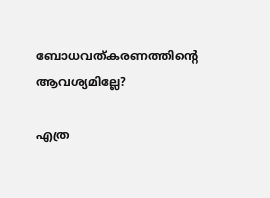ബോധവത്കരണത്തിന്റെ ആവശ്യമില്ലേ?

എത്ര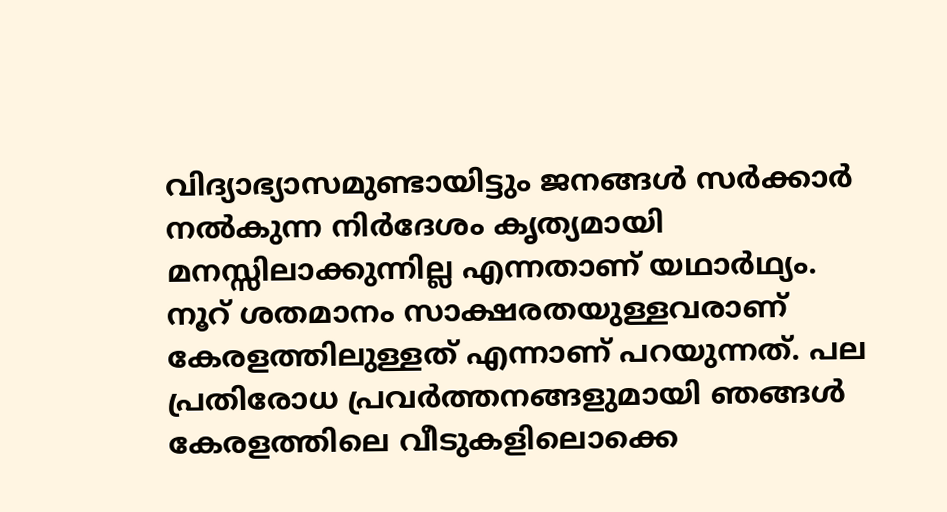വിദ്യാഭ്യാസമുണ്ടായിട്ടും ജനങ്ങൾ സർക്കാർ നൽകുന്ന നിർദേശം കൃത്യമായി മനസ്സിലാക്കുന്നില്ല എന്നതാണ് യഥാർഥ്യം. നൂറ് ശതമാനം സാക്ഷരതയുള്ളവരാണ് കേരളത്തിലുള്ളത് എന്നാണ് പറയുന്നത്. പല പ്രതിരോധ പ്രവർത്തനങ്ങളുമായി ഞങ്ങൾ കേരളത്തിലെ വീടുകളിലൊക്കെ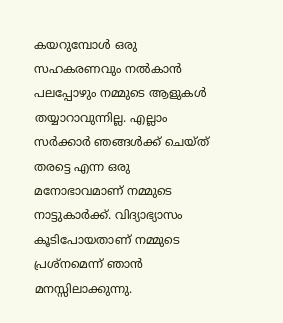കയറുമ്പോൾ ഒരു സഹകരണവും നൽകാൻ പലപ്പോഴും നമ്മുടെ ആളുകൾ തയ്യാറാവുന്നില്ല. എല്ലാം സർക്കാർ ഞങ്ങൾക്ക് ചെയ്ത് തരട്ടെ എന്ന ഒരു മനോഭാവമാണ് നമ്മുടെ നാട്ടുകാർക്ക്. വിദ്യാഭ്യാസം കൂടിപോയതാണ് നമ്മുടെ പ്രശ്നമെന്ന് ഞാൻ മനസ്സിലാക്കുന്നു.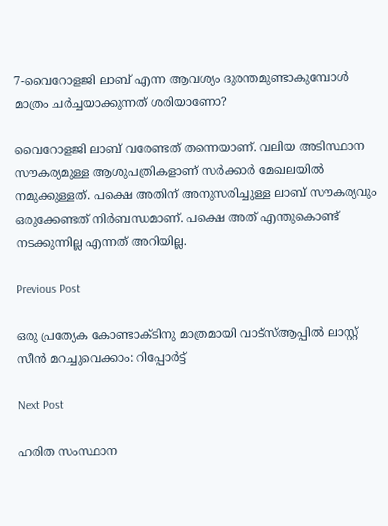7-വൈറോളജി ലാബ് എന്ന ആവശ്യം ദുരന്തമുണ്ടാകുമ്പോൾ മാത്രം ചർച്ചയാക്കുന്നത് ശരിയാണോ?

വൈറോളജി ലാബ് വരേണ്ടത് തന്നെയാണ്. വലിയ അടിസ്ഥാന സൗകര്യമുള്ള ആശുപത്രികളാണ് സർക്കാർ മേഖലയിൽ നമുക്കുള്ളത്. പക്ഷെ അതിന് അനുസരിച്ചുള്ള ലാബ് സൗകര്യവും ഒരുക്കേണ്ടത് നിർബന്ധമാണ്. പക്ഷെ അത് എന്തുകൊണ്ട് നടക്കുന്നില്ല എന്നത് അറിയില്ല.

Previous Post

ഒരു പ്രത്യേക കോണ്ടാക്ടിനു മാത്രമായി വാട്സ്ആപ്പിൽ ലാസ്റ്റ് സീൻ മറച്ചുവെക്കാം: റിപ്പോർട്ട്

Next Post

ഹരിത സംസ്ഥാന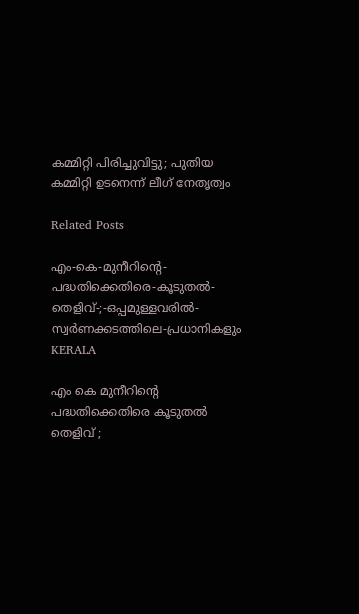കമ്മിറ്റി പിരിച്ചുവിട്ടു; പുതിയ കമ്മിറ്റി ഉടനെന്ന് ലീഗ് നേതൃത്വം

Related Posts

എം-കെ-മുനീറിന്റെ-പദ്ധതിക്കെതിരെ-കൂടുതൽ-തെളിവ്‌-;-ഒപ്പമുള്ളവരിൽ-
സ്വർണക്കടത്തിലെ-പ്രധാനികളും
KERALA

എം കെ മുനീറിന്റെ പദ്ധതിക്കെതിരെ കൂടുതൽ തെളിവ്‌ ;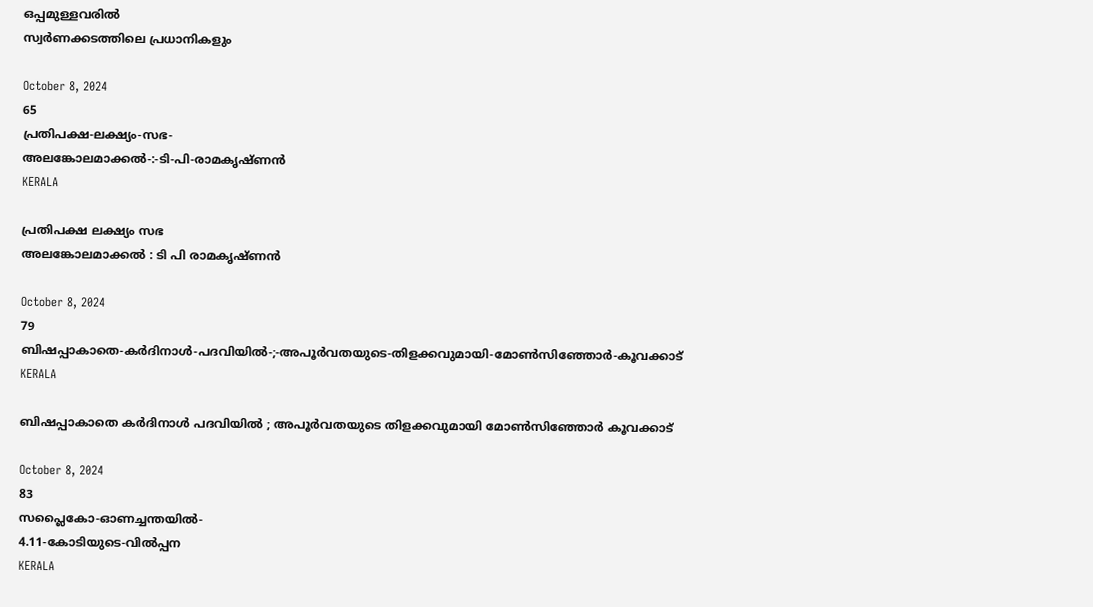ഒപ്പമുള്ളവരിൽ
സ്വർണക്കടത്തിലെ പ്രധാനികളും

October 8, 2024
65
പ്രതിപക്ഷ-ലക്ഷ്യം-സഭ-
അലങ്കോലമാക്കൽ-:-ടി-പി-രാമകൃഷ്‌ണൻ
KERALA

പ്രതിപക്ഷ ലക്ഷ്യം സഭ
അലങ്കോലമാക്കൽ : ടി പി രാമകൃഷ്‌ണൻ

October 8, 2024
79
ബിഷപ്പാകാതെ-കർദിനാൾ-പദവിയിൽ-;-അപൂർവതയുടെ-തിളക്കവുമായി-മോൺസിഞ്ഞോർ-കൂവക്കാട്‌
KERALA

ബിഷപ്പാകാതെ കർദിനാൾ പദവിയിൽ ; അപൂർവതയുടെ തിളക്കവുമായി മോൺസിഞ്ഞോർ കൂവക്കാട്‌

October 8, 2024
83
സപ്ലൈകോ-ഓണച്ചന്തയിൽ-
4.11-കോടിയുടെ-വിൽപ്പന
KERALA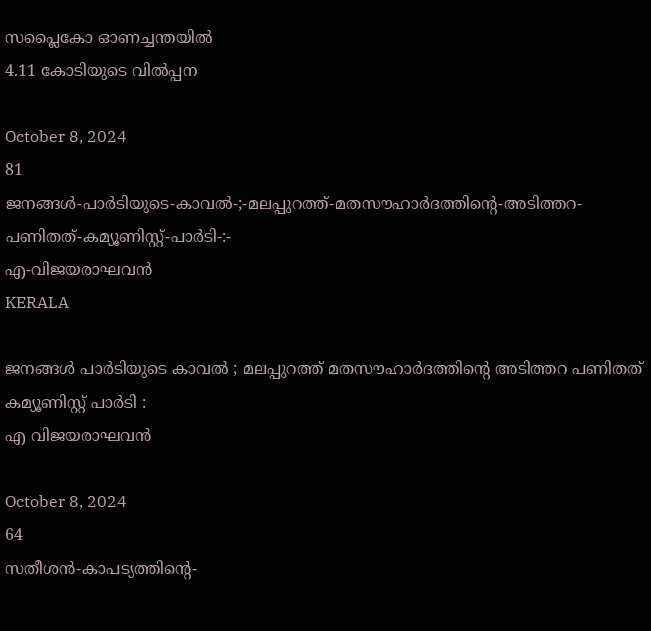സപ്ലൈകോ ഓണച്ചന്തയിൽ
4.11 കോടിയുടെ വിൽപ്പന

October 8, 2024
81
ജനങ്ങൾ-പാർടിയുടെ-കാവൽ-;-മലപ്പുറത്ത്-മതസൗഹാർദത്തിന്റെ-അടിത്തറ-പണിതത്-കമ്യൂണിസ്റ്റ്-പാർടി-:-
എ-വിജയരാഘവൻ
KERALA

ജനങ്ങൾ പാർടിയുടെ കാവൽ ; മലപ്പുറത്ത് മതസൗഹാർദത്തിന്റെ അടിത്തറ പണിതത് കമ്യൂണിസ്റ്റ് പാർടി :
എ വിജയരാഘവൻ

October 8, 2024
64
സതീശൻ-കാപട്യത്തിന്റെ-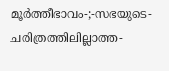മൂർത്തീഭാവം-;-സഭയുടെ-ചരിത്രത്തിലില്ലാത്ത-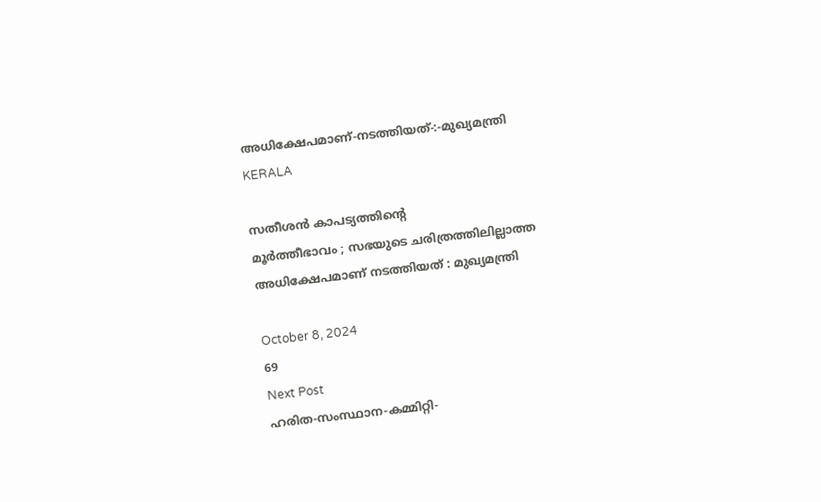അധിക്ഷേപമാണ്‌-നടത്തിയത്‌-:-മുഖ്യമന്ത്രി
KERALA

സതീശൻ കാപട്യത്തിന്റെ
മൂർത്തീഭാവം ; സഭയുടെ ചരിത്രത്തിലില്ലാത്ത അധിക്ഷേപമാണ്‌ നടത്തിയത്‌ : മുഖ്യമന്ത്രി

October 8, 2024
69
Next Post
ഹരിത-സംസ്ഥാന-കമ്മിറ്റി-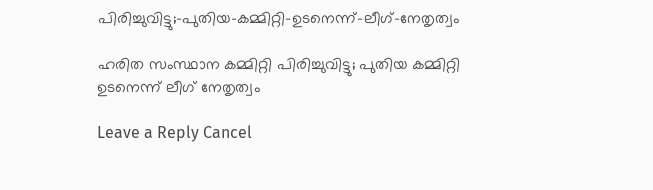പിരിച്ചുവിട്ടു;-പുതിയ-കമ്മിറ്റി-ഉടനെന്ന്-ലീഗ്-നേതൃത്വം

ഹരിത സംസ്ഥാന കമ്മിറ്റി പിരിച്ചുവിട്ടു; പുതിയ കമ്മിറ്റി ഉടനെന്ന് ലീഗ് നേതൃത്വം

Leave a Reply Cancel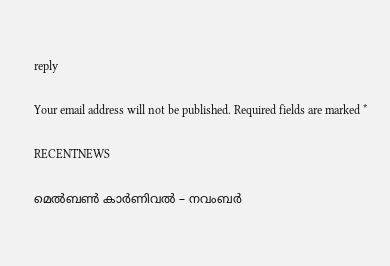reply

Your email address will not be published. Required fields are marked *

RECENTNEWS

മെൽബൺ കാർണിവൽ – നവംബർ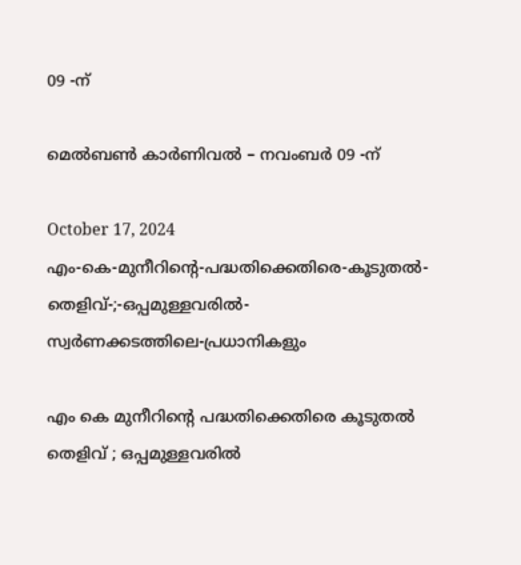09 -ന്

മെൽബൺ കാർണിവൽ – നവംബർ 09 -ന്

October 17, 2024
എം-കെ-മുനീറിന്റെ-പദ്ധതിക്കെതിരെ-കൂടുതൽ-തെളിവ്‌-;-ഒപ്പമുള്ളവരിൽ-
സ്വർണക്കടത്തിലെ-പ്രധാനികളും

എം കെ മുനീറിന്റെ പദ്ധതിക്കെതിരെ കൂടുതൽ തെളിവ്‌ ; ഒപ്പമുള്ളവരിൽ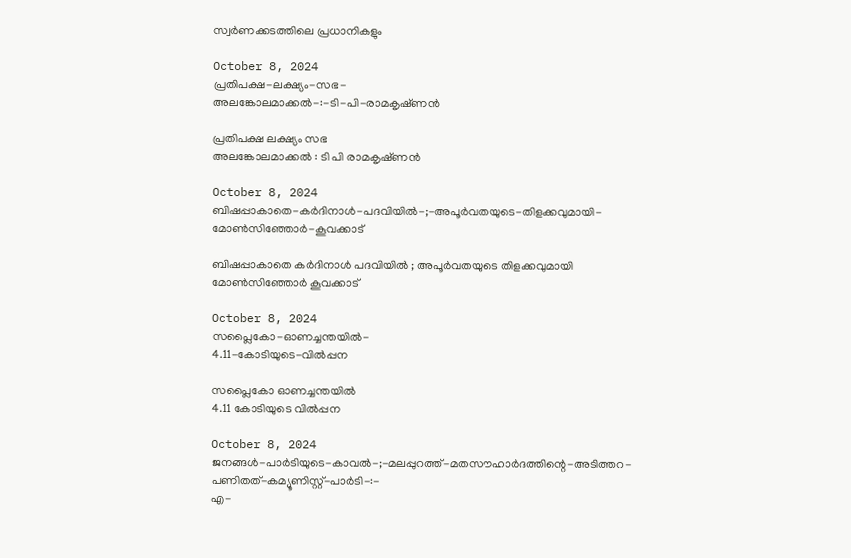സ്വർണക്കടത്തിലെ പ്രധാനികളും

October 8, 2024
പ്രതിപക്ഷ-ലക്ഷ്യം-സഭ-
അലങ്കോലമാക്കൽ-:-ടി-പി-രാമകൃഷ്‌ണൻ

പ്രതിപക്ഷ ലക്ഷ്യം സഭ
അലങ്കോലമാക്കൽ : ടി പി രാമകൃഷ്‌ണൻ

October 8, 2024
ബിഷപ്പാകാതെ-കർദിനാൾ-പദവിയിൽ-;-അപൂർവതയുടെ-തിളക്കവുമായി-മോൺസിഞ്ഞോർ-കൂവക്കാട്‌

ബിഷപ്പാകാതെ കർദിനാൾ പദവിയിൽ ; അപൂർവതയുടെ തിളക്കവുമായി മോൺസിഞ്ഞോർ കൂവക്കാട്‌

October 8, 2024
സപ്ലൈകോ-ഓണച്ചന്തയിൽ-
4.11-കോടിയുടെ-വിൽപ്പന

സപ്ലൈകോ ഓണച്ചന്തയിൽ
4.11 കോടിയുടെ വിൽപ്പന

October 8, 2024
ജനങ്ങൾ-പാർടിയുടെ-കാവൽ-;-മലപ്പുറത്ത്-മതസൗഹാർദത്തിന്റെ-അടിത്തറ-പണിതത്-കമ്യൂണിസ്റ്റ്-പാർടി-:-
എ-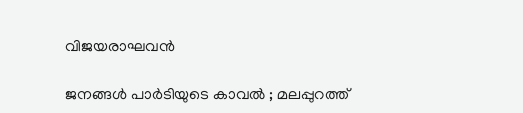വിജയരാഘവൻ

ജനങ്ങൾ പാർടിയുടെ കാവൽ ; മലപ്പുറത്ത്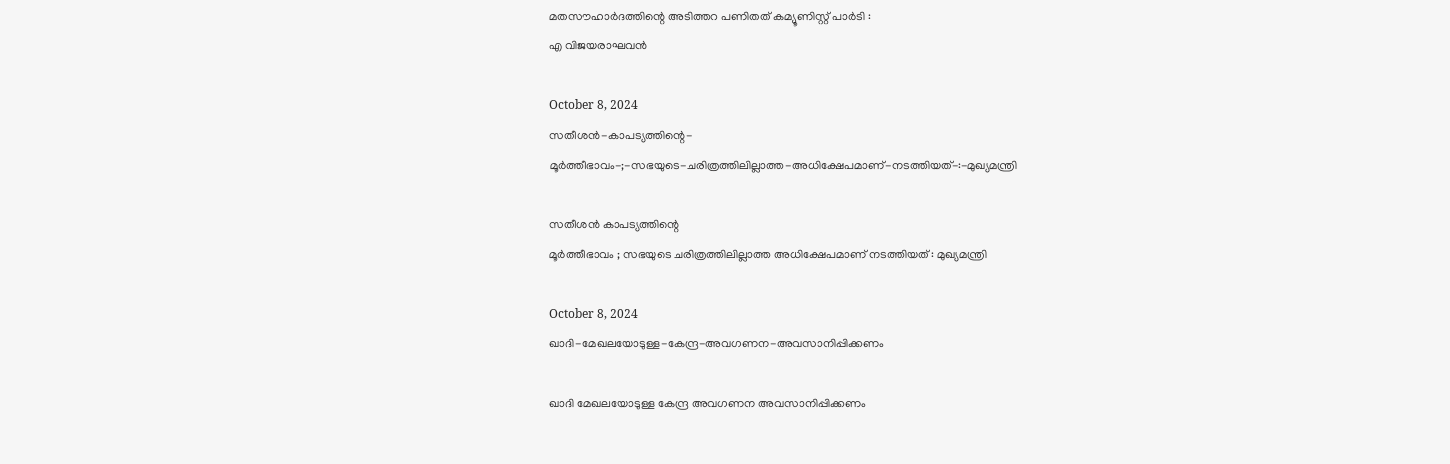മതസൗഹാർദത്തിന്റെ അടിത്തറ പണിതത് കമ്യൂണിസ്റ്റ് പാർടി :
എ വിജയരാഘവൻ

October 8, 2024
സതീശൻ-കാപട്യത്തിന്റെ-
മൂർത്തീഭാവം-;-സഭയുടെ-ചരിത്രത്തിലില്ലാത്ത-അധിക്ഷേപമാണ്‌-നടത്തിയത്‌-:-മുഖ്യമന്ത്രി

സതീശൻ കാപട്യത്തിന്റെ
മൂർത്തീഭാവം ; സഭയുടെ ചരിത്രത്തിലില്ലാത്ത അധിക്ഷേപമാണ്‌ നടത്തിയത്‌ : മുഖ്യമന്ത്രി

October 8, 2024
ഖാദി-മേഖലയോടുള്ള-കേന്ദ്ര-അവഗണന-അവസാനിപ്പിക്കണം

ഖാദി മേഖലയോടുള്ള കേന്ദ്ര അവഗണന അവസാനിപ്പിക്കണം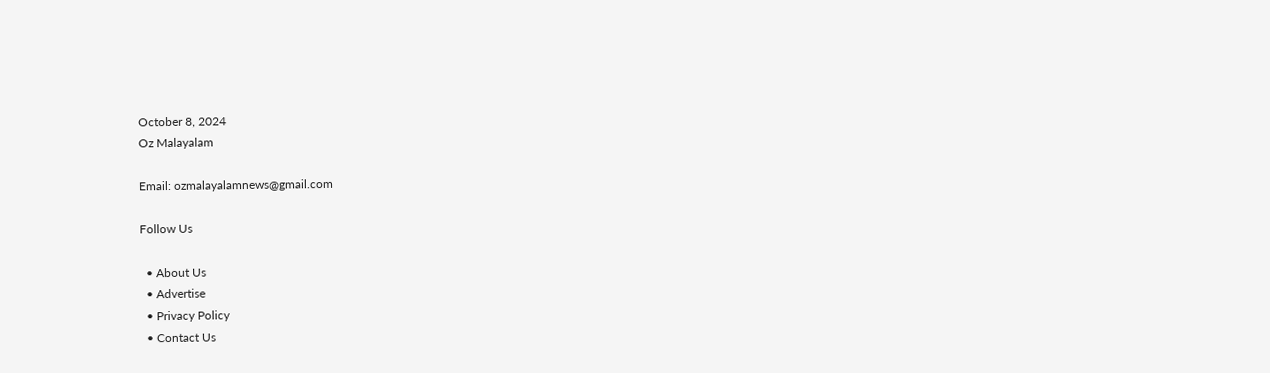October 8, 2024
Oz Malayalam

Email: ozmalayalamnews@gmail.com

Follow Us

  • About Us
  • Advertise
  • Privacy Policy
  • Contact Us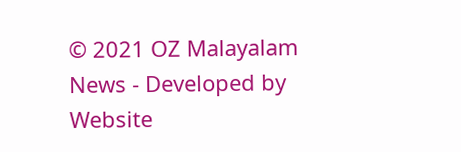© 2021 OZ Malayalam News - Developed by Website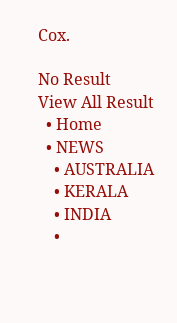Cox.

No Result
View All Result
  • Home
  • NEWS
    • AUSTRALIA
    • KERALA
    • INDIA
    •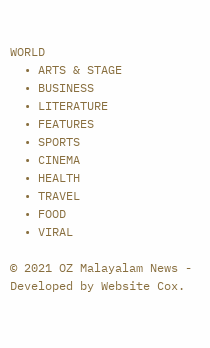WORLD
  • ARTS & STAGE
  • BUSINESS
  • LITERATURE
  • FEATURES
  • SPORTS
  • CINEMA
  • HEALTH
  • TRAVEL
  • FOOD
  • VIRAL

© 2021 OZ Malayalam News - Developed by Website Cox.